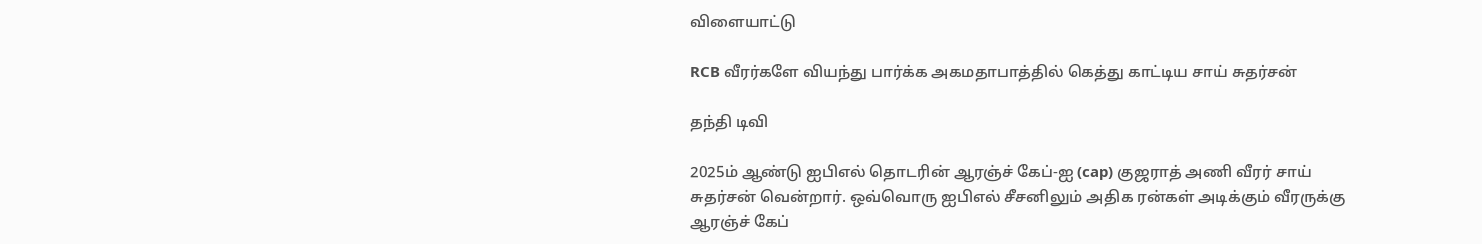விளையாட்டு

RCB வீரர்களே வியந்து பார்க்க அகமதாபாத்தில் கெத்து காட்டிய சாய் சுதர்சன்

தந்தி டிவி

2025ம் ஆண்டு ஐபிஎல் தொடரின் ஆரஞ்ச் கேப்-ஐ (cap) குஜராத் அணி வீரர் சாய் சுதர்சன் வென்றார். ஒவ்வொரு ஐபிஎல் சீசனிலும் அதிக ரன்கள் அடிக்கும் வீரருக்கு ஆரஞ்ச் கேப்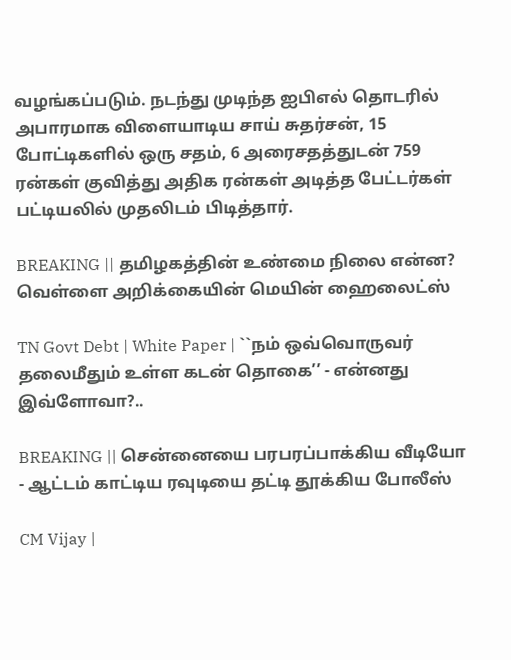வழங்கப்படும். நடந்து முடிந்த ஐபிஎல் தொடரில் அபாரமாக விளையாடிய சாய் சுதர்சன், 15 போட்டிகளில் ஒரு சதம், 6 அரைசதத்துடன் 759 ரன்கள் குவித்து அதிக ரன்கள் அடித்த பேட்டர்கள் பட்டியலில் முதலிடம் பிடித்தார்.

BREAKING || தமிழகத்தின் உண்மை நிலை என்ன? வெள்ளை அறிக்கையின் மெயின் ஹைலைட்ஸ்

TN Govt Debt | White Paper | ``நம் ஒவ்வொருவர் தலைமீதும் உள்ள கடன் தொகை’’ - என்னது இவ்ளோவா?..

BREAKING || சென்னையை பரபரப்பாக்கிய வீடியோ - ஆட்டம் காட்டிய ரவுடியை தட்டி தூக்கிய போலீஸ்

CM Vijay |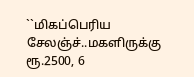``மிகப்பெரிய சேலஞ்ச்..மகளிருக்கு ரூ.2500, 6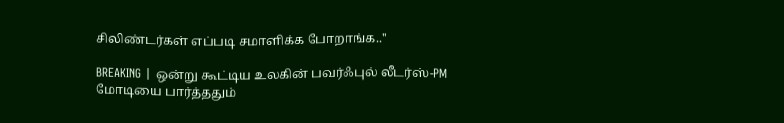சிலிண்டர்கள் எப்படி சமாளிக்க போறாங்க..''

BREAKING | ஒன்று கூட்டிய உலகின் பவர்ஃபுல் லீடர்ஸ்-PM மோடியை பார்த்ததும்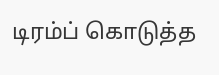டிரம்ப் கொடுத்த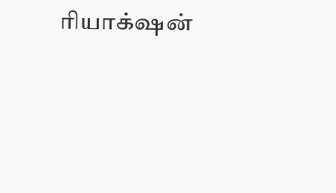ரியாக்‌ஷன்